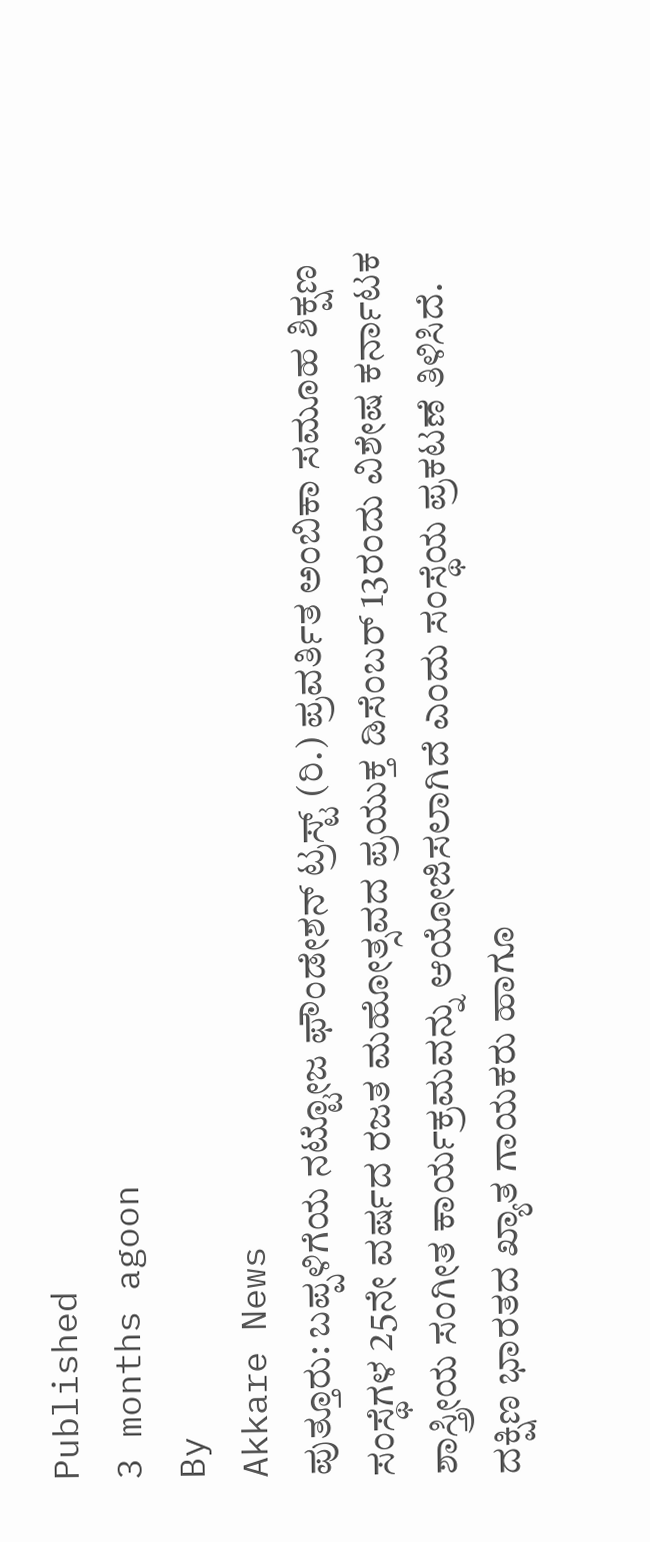Published
3 months agoon
By
Akkare News
ಪುತ್ತೂರು: ಬಪ್ಪಳಿಗೆಯ ನಟ್ಟೋಜ ಫೌಂಡೇಶನ್ ಟ್ರಸ್ಟ್ (ರಿ.) ಪ್ರವರ್ತಿತ ಅಂಬಿಕಾ ಸಮೂಹ ಶಿಕ್ಷಣ ಸಂಸ್ಥೆಗಳ 25ನೇ ವರ್ಷದ ರಜತ ಮಹೋತ್ಸವದ ಪ್ರಯುಕ್ತ ಡಿಸೆಂಬರ್ 13ರಂದು ವಿಶೇಷ ಕರ್ನಾಟಕ ಶಾಸ್ತ್ರೀಯ ಸಂಗೀತ ಕಾರ್ಯಕ್ರಮವನ್ನು ಆಯೋಜಿಸಲಾಗಿದೆ ಎಂದು ಸಂಸ್ಥೆಯ ಪ್ರಕಟಣೆ ತಿಳಿಸಿದೆ.
ದಕ್ಷಿಣ ಭಾರತದ ಖ್ಯಾತ ಗಾಯಕರು ಹಾಗೂ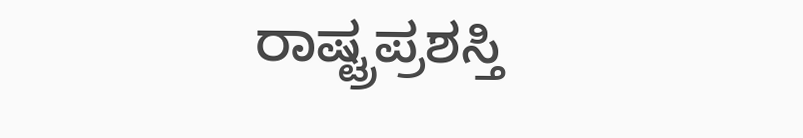ರಾಷ್ಟ್ರಪ್ರಶಸ್ತಿ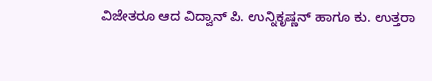ವಿಜೇತರೂ ಆದ ವಿದ್ವಾನ್ ಪಿ. ಉನ್ನಿಕೃಷ್ಣನ್ ಹಾಗೂ ಕು. ಉತ್ತರಾ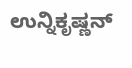ಉನ್ನಿಕೃಷ್ಣನ್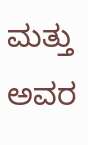ಮತ್ತು ಅವರ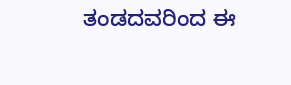ತಂಡದವರಿಂದ ಈ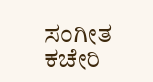ಸಂಗೀತ ಕಚೇರಿ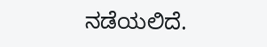ನಡೆಯಲಿದೆ.